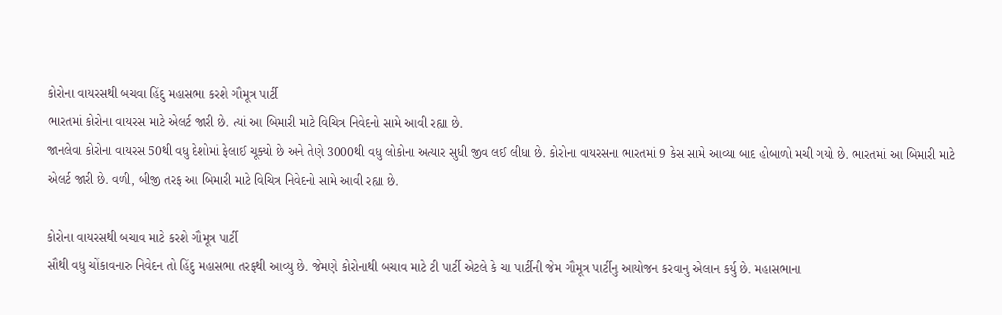કોરોના વાયરસથી બચવા હિંદુ મહાસભા કરશે ગૌમૂત્ર પાર્ટી
ભારતમાં કોરોના વાયરસ માટે એલર્ટ જારી છે. ત્યાં આ બિમારી માટે વિચિત્ર નિવેદનો સામે આવી રહ્યા છે.
જાનલેવા કોરોના વાયરસ 50થી વધુ દેશોમાં ફેલાઈ ચૂક્યો છે અને તેણે 3000થી વધુ લોકોના અત્યાર સુધી જીવ લઈ લીધા છે. કોરોના વાયરસના ભારતમાં 9 કેસ સામે આવ્યા બાદ હોબાળો મચી ગયો છે. ભારતમાં આ બિમારી માટે એલર્ટ જારી છે. વળી, બીજી તરફ આ બિમારી માટે વિચિત્ર નિવેદનો સામે આવી રહ્યા છે.

કોરોના વાયરસથી બચાવ માટે કરશે ગૌમૂત્ર પાર્ટી
સૌથી વધુ ચોંકાવનારુ નિવેદન તો હિંદુ મહાસભા તરફથી આવ્યુ છે. જેમણે કોરોનાથી બચાવ માટે ટી પાર્ટી એટલે કે ચા પાર્ટીની જેમ ગૌમૂત્ર પાર્ટીનુ આયોજન કરવાનુ એલાન કર્યુ છે. મહાસભાના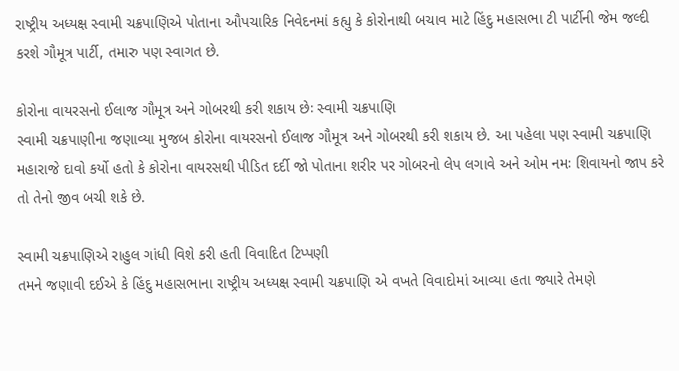રાષ્ટ્રીય અધ્યક્ષ સ્વામી ચક્રપાણિએ પોતાના ઔપચારિક નિવેદનમાં કહ્યુ કે કોરોનાથી બચાવ માટે હિંદુ મહાસભા ટી પાર્ટીની જેમ જલ્દી કરશે ગૌમૂત્ર પાર્ટી, તમારુ પણ સ્વાગત છે.

કોરોના વાયરસનો ઈલાજ ગૌમૂત્ર અને ગોબરથી કરી શકાય છેઃ સ્વામી ચક્રપાણિ
સ્વામી ચક્રપાણીના જણાવ્યા મુજબ કોરોના વાયરસનો ઈલાજ ગૌમૂત્ર અને ગોબરથી કરી શકાય છે. આ પહેલા પણ સ્વામી ચક્રપાણિ મહારાજે દાવો કર્યો હતો કે કોરોના વાયરસથી પીડિત દર્દી જો પોતાના શરીર પર ગોબરનો લેપ લગાવે અને ઓમ નમઃ શિવાયનો જાપ કરે તો તેનો જીવ બચી શકે છે.

સ્વામી ચક્રપાણિએ રાહુલ ગાંધી વિશે કરી હતી વિવાદિત ટિપ્પણી
તમને જણાવી દઈએ કે હિંદુ મહાસભાના રાષ્ટ્રીય અધ્યક્ષ સ્વામી ચક્રપાણિ એ વખતે વિવાદોમાં આવ્યા હતા જ્યારે તેમણે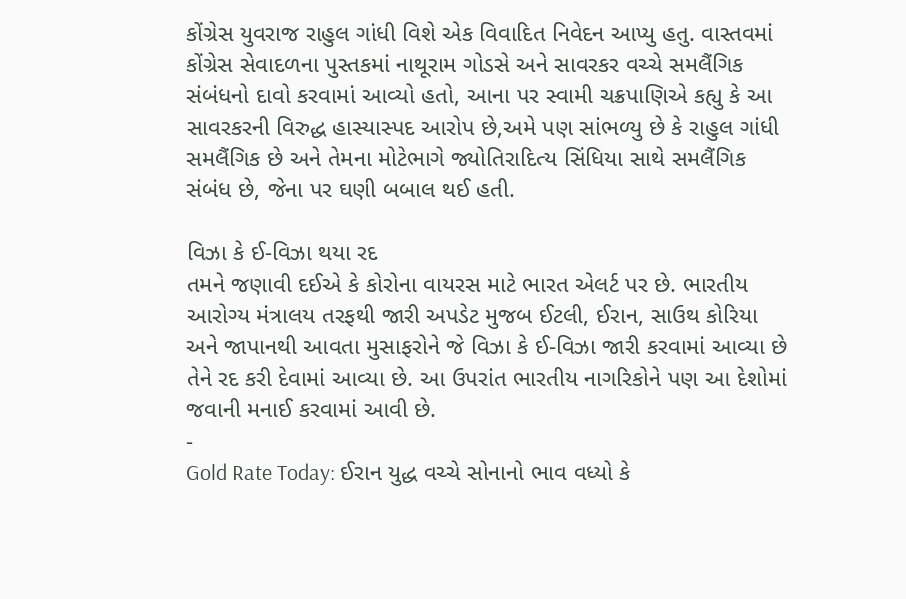કોંગ્રેસ યુવરાજ રાહુલ ગાંધી વિશે એક વિવાદિત નિવેદન આપ્યુ હતુ. વાસ્તવમાં કોંગ્રેસ સેવાદળના પુસ્તકમાં નાથૂરામ ગોડસે અને સાવરકર વચ્ચે સમલૈંગિક સંબંધનો દાવો કરવામાં આવ્યો હતો, આના પર સ્વામી ચક્રપાણિએ કહ્યુ કે આ સાવરકરની વિરુદ્ધ હાસ્યાસ્પદ આરોપ છે,અમે પણ સાંભળ્યુ છે કે રાહુલ ગાંધી સમલૈંગિક છે અને તેમના મોટેભાગે જ્યોતિરાદિત્ય સિંધિયા સાથે સમલૈંગિક સંબંધ છે, જેના પર ઘણી બબાલ થઈ હતી.

વિઝા કે ઈ-વિઝા થયા રદ
તમને જણાવી દઈએ કે કોરોના વાયરસ માટે ભારત એલર્ટ પર છે. ભારતીય આરોગ્ય મંત્રાલય તરફથી જારી અપડેટ મુજબ ઈટલી, ઈરાન, સાઉથ કોરિયા અને જાપાનથી આવતા મુસાફરોને જે વિઝા કે ઈ-વિઝા જારી કરવામાં આવ્યા છે તેને રદ કરી દેવામાં આવ્યા છે. આ ઉપરાંત ભારતીય નાગરિકોને પણ આ દેશોમાં જવાની મનાઈ કરવામાં આવી છે.
-
Gold Rate Today: ઈરાન યુદ્ધ વચ્ચે સોનાનો ભાવ વધ્યો કે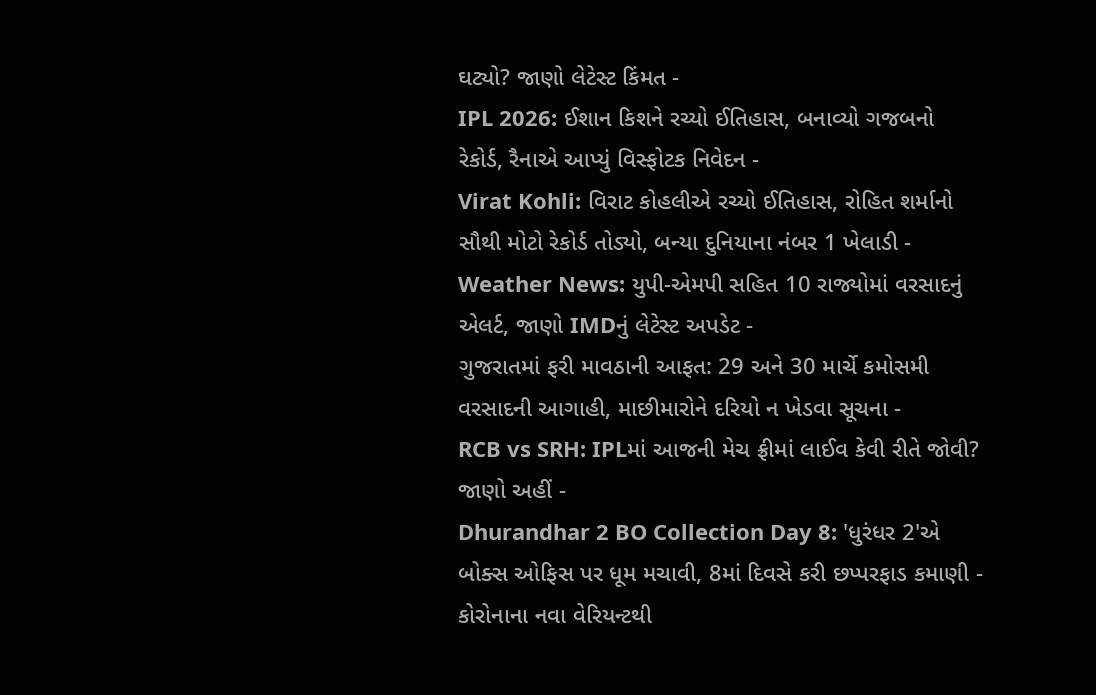ઘટ્યો? જાણો લેટેસ્ટ કિંમત -
IPL 2026: ઈશાન કિશને રચ્યો ઈતિહાસ, બનાવ્યો ગજબનો રેકોર્ડ, રૈનાએ આપ્યું વિસ્ફોટક નિવેદન -
Virat Kohli: વિરાટ કોહલીએ રચ્યો ઈતિહાસ, રોહિત શર્માનો સૌથી મોટો રેકોર્ડ તોડ્યો, બન્યા દુનિયાના નંબર 1 ખેલાડી -
Weather News: યુપી-એમપી સહિત 10 રાજ્યોમાં વરસાદનું એલર્ટ, જાણો IMDનું લેટેસ્ટ અપડેટ -
ગુજરાતમાં ફરી માવઠાની આફત: 29 અને 30 માર્ચે કમોસમી વરસાદની આગાહી, માછીમારોને દરિયો ન ખેડવા સૂચના -
RCB vs SRH: IPLમાં આજની મેચ ફ્રીમાં લાઈવ કેવી રીતે જોવી? જાણો અહીં -
Dhurandhar 2 BO Collection Day 8: 'ધુરંધર 2'એ બોક્સ ઓફિસ પર ધૂમ મચાવી, 8માં દિવસે કરી છપ્પરફાડ કમાણી -
કોરોનાના નવા વેરિયન્ટથી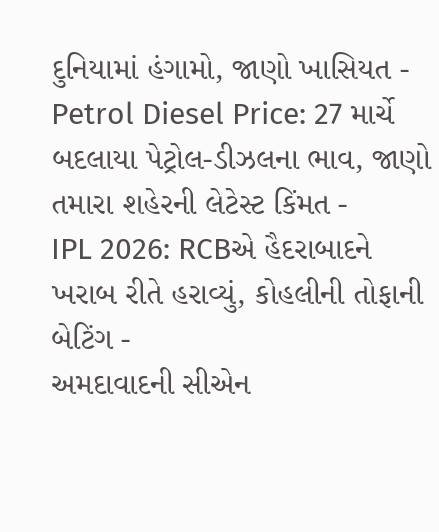દુનિયામાં હંગામો, જાણો ખાસિયત -
Petrol Diesel Price: 27 માર્ચે બદલાયા પેટ્રોલ-ડીઝલના ભાવ, જાણો તમારા શહેરની લેટેસ્ટ કિંમત -
IPL 2026: RCBએ હૈદરાબાદને ખરાબ રીતે હરાવ્યું, કોહલીની તોફાની બેટિંગ -
અમદાવાદની સીએન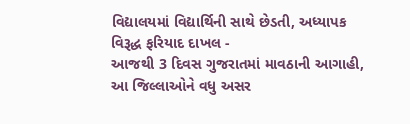વિદ્યાલયમાં વિદ્યાર્થિની સાથે છેડતી, અધ્યાપક વિરૂદ્ધ ફરિયાદ દાખલ -
આજથી 3 દિવસ ગુજરાતમાં માવઠાની આગાહી, આ જિલ્લાઓને વધુ અસર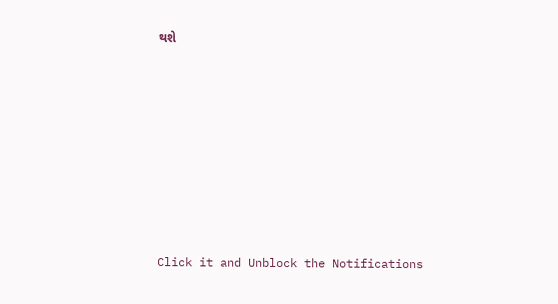થશે









Click it and Unblock the Notifications